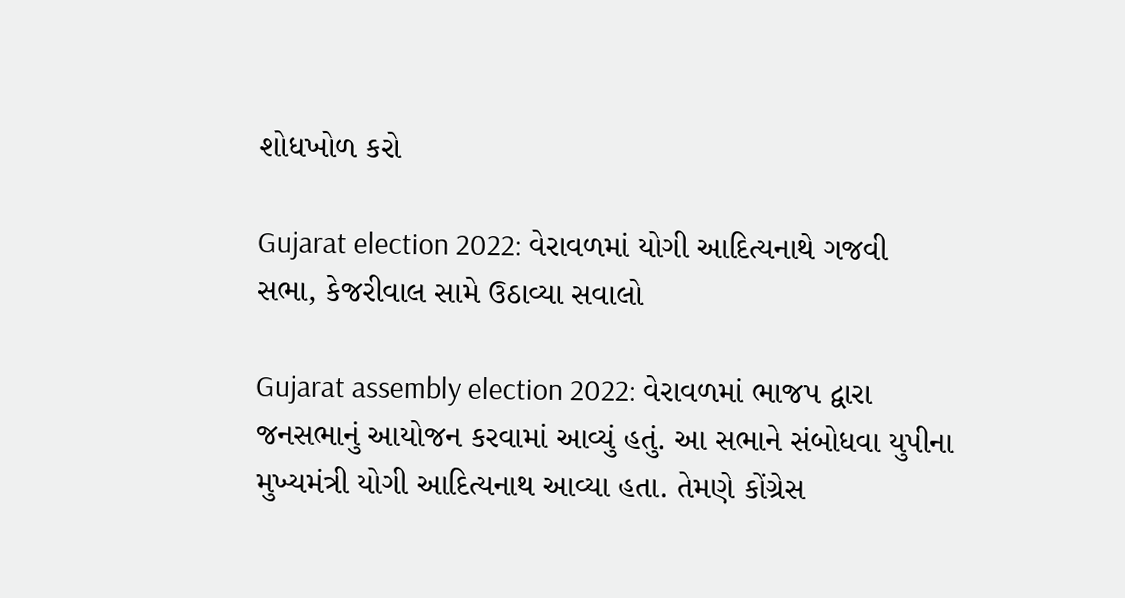શોધખોળ કરો

Gujarat election 2022: વેરાવળમાં યોગી આદિત્યનાથે ગજવી સભા, કેજરીવાલ સામે ઉઠાવ્યા સવાલો

Gujarat assembly election 2022: વેરાવળમાં ભાજપ દ્વારા જનસભાનું આયોજન કરવામાં આવ્યું હતું. આ સભાને સંબોધવા યુપીના મુખ્યમંત્રી યોગી આદિત્યનાથ આવ્યા હતા. તેમણે કોંગ્રેસ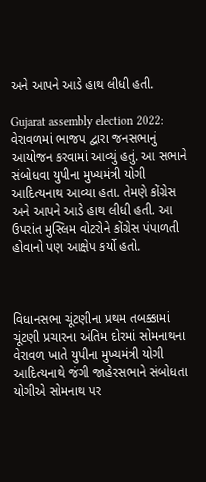અને આપને આડે હાથ લીધી હતી.

Gujarat assembly election 2022: વેરાવળમાં ભાજપ દ્વારા જનસભાનું આયોજન કરવામાં આવ્યું હતું. આ સભાને સંબોધવા યુપીના મુખ્યમંત્રી યોગી આદિત્યનાથ આવ્યા હતા. તેમણે કોંગ્રેસ અને આપને આડે હાથ લીધી હતી. આ ઉપરાંત મુસ્લિમ વોટરોને કોંગ્રેસ પંપાળતી હોવાનો પણ આક્ષેપ કર્યો હતો.



વિધાનસભા ચૂંટણીના પ્રથમ તબક્કામાં ચૂંટણી પ્રચારના અંતિમ દોરમાં સોમનાથના વેરાવળ ખાતે યુપીના મુખ્યમંત્રી યોગી આદિત્યનાથે જંગી જાહેરસભાને સંબોધતા યોગીએ સોમનાથ પર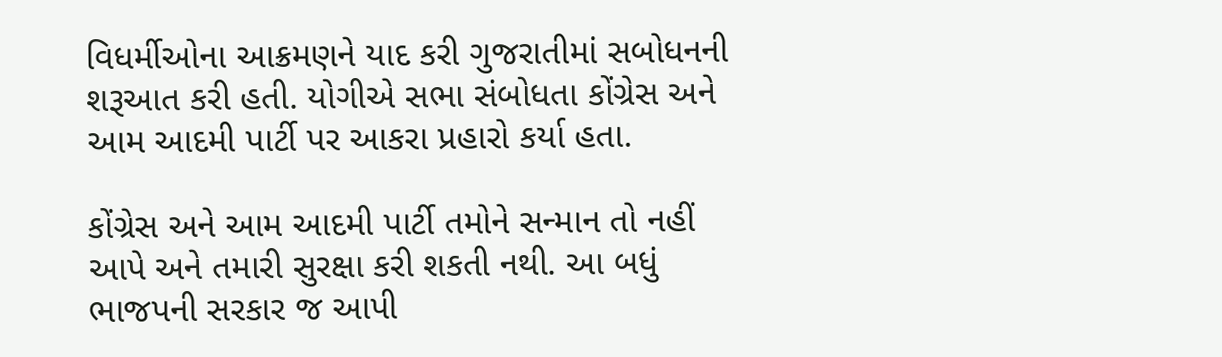વિધર્મીઓના આક્રમણને યાદ કરી ગુજરાતીમાં સબોધનની શરૂઆત કરી હતી. યોગીએ સભા સંબોધતા કોંગ્રેસ અને આમ આદમી પાર્ટી પર આકરા પ્રહારો કર્યા હતા.

કોંગ્રેસ અને આમ આદમી પાર્ટી તમોને સન્માન તો નહીં આપે અને તમારી સુરક્ષા કરી શકતી નથી. આ બધું ભાજપની સરકાર જ આપી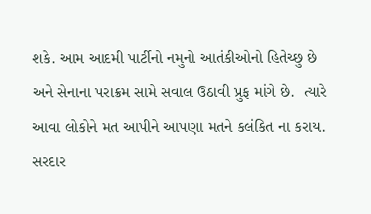શકે. આમ આદમી પાર્ટીનો નમુનો આતંકીઓનો હિતેચ્છુ છે અને સેનાના પરાક્રમ સામે સવાલ ઉઠાવી પ્રુફ માંગે છે.  ત્યારે આવા લોકોને મત આપીને આપણા મતને કલંકિત ના કરાય. સરદાર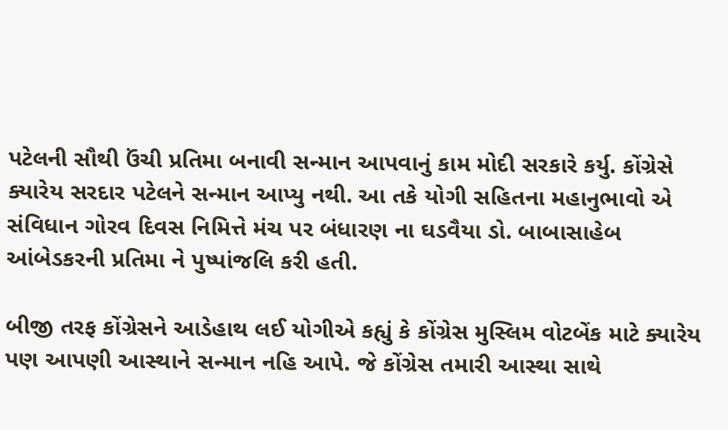પટેલની સૌથી ઉંચી પ્રતિમા બનાવી સન્માન આપવાનું કામ મોદી સરકારે કર્યુ. કોંગ્રેસે ક્યારેય સરદાર પટેલને સન્માન આપ્યુ નથી. આ તકે યોગી સહિતના મહાનુભાવો એ સંવિધાન ગોરવ દિવસ નિમિત્તે મંચ પર બંધારણ ના ઘડવૈયા ડો. બાબાસાહેબ આંબેડકરની પ્રતિમા ને પુષ્પાંજલિ કરી હતી.

બીજી તરફ કોંગ્રેસને આડેહાથ લઈ યોગીએ કહ્યું કે કોંગ્રેસ મુસ્લિમ વોટબેંક માટે ક્યારેય પણ આપણી આસ્થાને સન્માન નહિ આપે. જે કોંગ્રેસ તમારી આસ્થા સાથે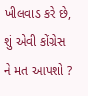ખીલવાડ કરે છે, શું એવી કોંગ્રેસ ને મત આપશો ?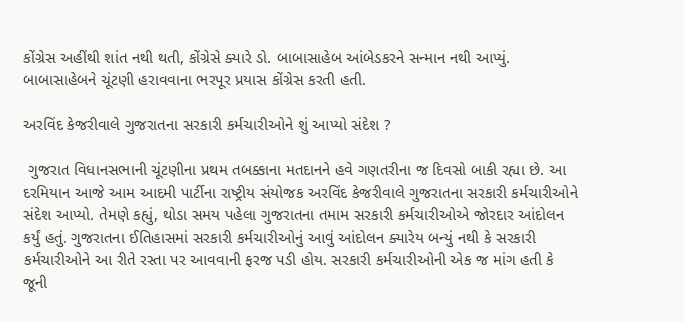કોંગ્રેસ અહીંથી શાંત નથી થતી, કોંગ્રેસે ક્યારે ડો. બાબાસાહેબ આંબેડકરને સન્માન નથી આપ્યું. બાબાસાહેબને ચૂંટણી હરાવવાના ભરપૂર પ્રયાસ કોંગ્રેસ કરતી હતી.

અરવિંદ કેજરીવાલે ગુજરાતના સરકારી કર્મચારીઓને શું આપ્યો સંદેશ ?

 ગુજરાત વિધાનસભાની ચૂંટણીના પ્રથમ તબક્કાના મતદાનને હવે ગણતરીના જ દિવસો બાકી રહ્યા છે. આ દરમિયાન આજે આમ આદમી પાર્ટીના રાષ્ટ્રીય સંયોજક અરવિંદ કેજરીવાલે ગુજરાતના સરકારી કર્મચારીઓને સંદેશ આપ્યો. તેમણે કહ્યું, થોડા સમય પહેલા ગુજરાતના તમામ સરકારી કર્મચારીઓએ જોરદાર આંદોલન કર્યું હતું. ગુજરાતના ઈતિહાસમાં સરકારી કર્મચારીઓનું આવું આંદોલન ક્યારેય બન્યું નથી કે સરકારી કર્મચારીઓને આ રીતે રસ્તા પર આવવાની ફરજ પડી હોય. સરકારી કર્મચારીઓની એક જ માંગ હતી કે જૂની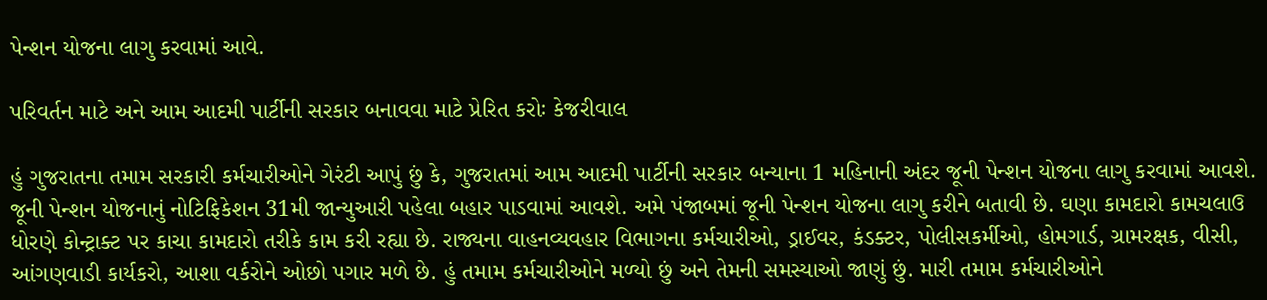પેન્શન યોજના લાગુ કરવામાં આવે.

પરિવર્તન માટે અને આમ આદમી પાર્ટીની સરકાર બનાવવા માટે પ્રેરિત કરોઃ કેજરીવાલ

હું ગુજરાતના તમામ સરકારી કર્મચારીઓને ગેરંટી આપું છું કે, ગુજરાતમાં આમ આદમી પાર્ટીની સરકાર બન્યાના 1 મહિનાની અંદર જૂની પેન્શન યોજના લાગુ કરવામાં આવશે. જૂની પેન્શન યોજનાનું નોટિફિકેશન 31મી જાન્યુઆરી પહેલા બહાર પાડવામાં આવશે. અમે પંજાબમાં જૂની પેન્શન યોજના લાગુ કરીને બતાવી છે. ઘણા કામદારો કામચલાઉ ધોરણે કોન્ટ્રાક્ટ પર કાચા કામદારો તરીકે કામ કરી રહ્યા છે. રાજ્યના વાહનવ્યવહાર વિભાગના કર્મચારીઓ, ડ્રાઈવર, કંડક્ટર, પોલીસકર્મીઓ, હોમગાર્ડ, ગ્રામરક્ષક, વીસી, આંગણવાડી કાર્યકરો, આશા વર્કરોને ઓછો પગાર મળે છે. હું તમામ કર્મચારીઓને મળ્યો છું અને તેમની સમસ્યાઓ જાણું છું. મારી તમામ કર્મચારીઓને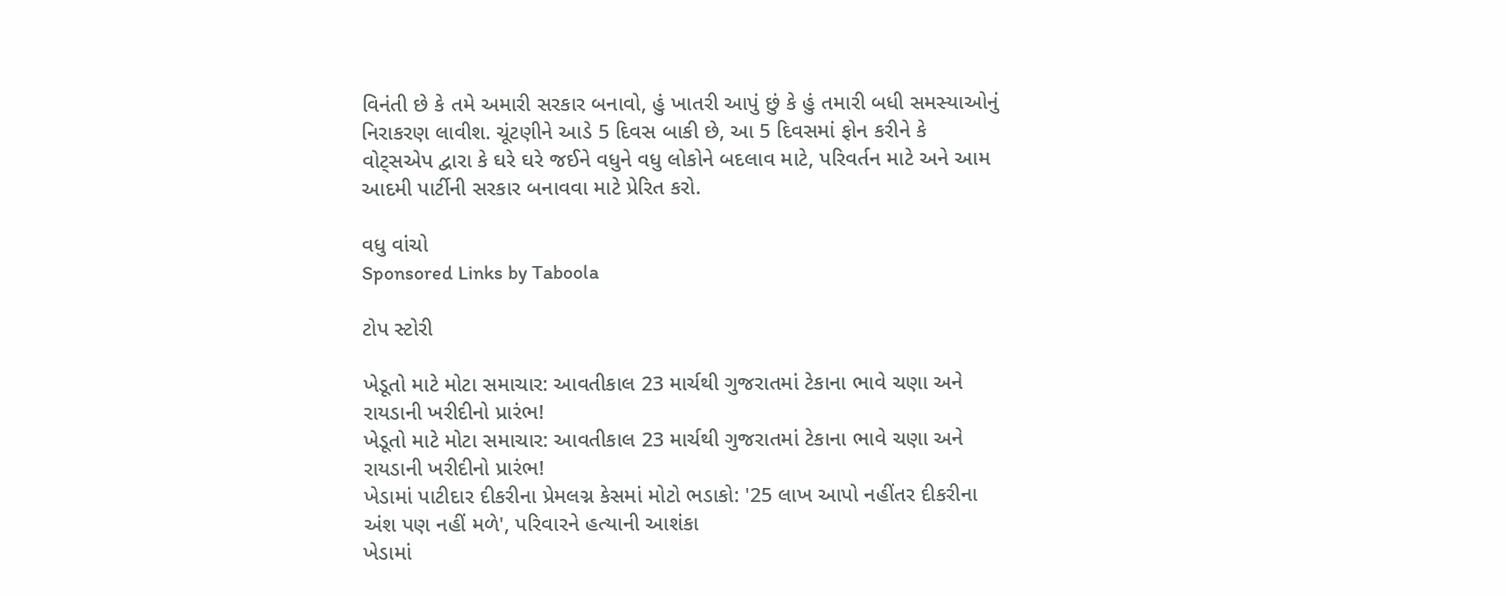વિનંતી છે કે તમે અમારી સરકાર બનાવો, હું ખાતરી આપું છું કે હું તમારી બધી સમસ્યાઓનું નિરાકરણ લાવીશ. ચૂંટણીને આડે 5 દિવસ બાકી છે, આ 5 દિવસમાં ફોન કરીને કે વોટ્સએપ દ્વારા કે ઘરે ઘરે જઈને વધુને વધુ લોકોને બદલાવ માટે, પરિવર્તન માટે અને આમ આદમી પાર્ટીની સરકાર બનાવવા માટે પ્રેરિત કરો.

વધુ વાંચો
Sponsored Links by Taboola

ટોપ સ્ટોરી

ખેડૂતો માટે મોટા સમાચાર: આવતીકાલ 23 માર્ચથી ગુજરાતમાં ટેકાના ભાવે ચણા અને રાયડાની ખરીદીનો પ્રારંભ!
ખેડૂતો માટે મોટા સમાચાર: આવતીકાલ 23 માર્ચથી ગુજરાતમાં ટેકાના ભાવે ચણા અને રાયડાની ખરીદીનો પ્રારંભ!
ખેડામાં પાટીદાર દીકરીના પ્રેમલગ્ન કેસમાં મોટો ભડાકો: '25 લાખ આપો નહીંતર દીકરીના અંશ પણ નહીં મળે', પરિવારને હત્યાની આશંકા
ખેડામાં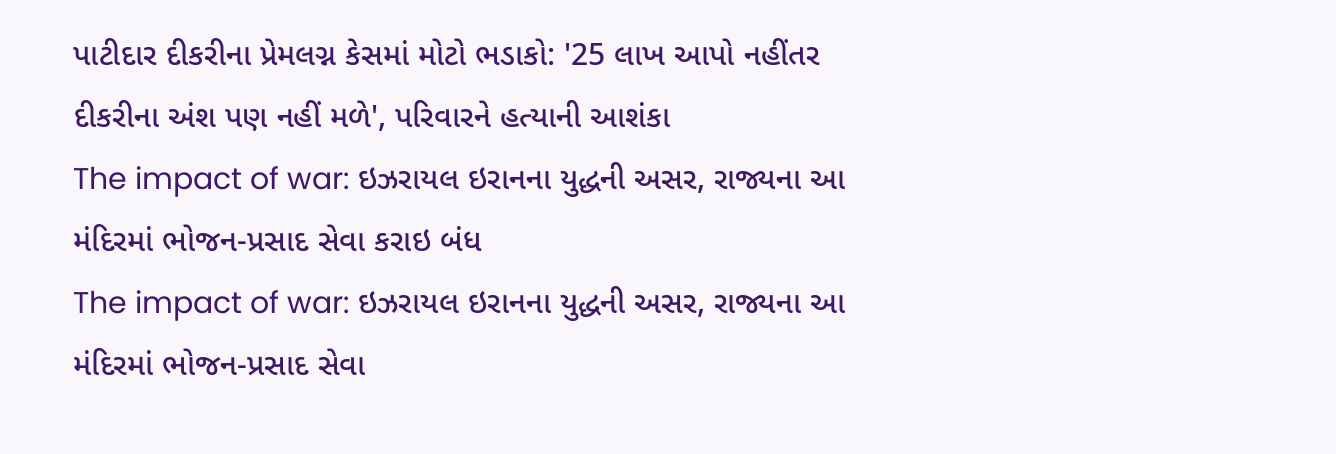પાટીદાર દીકરીના પ્રેમલગ્ન કેસમાં મોટો ભડાકો: '25 લાખ આપો નહીંતર દીકરીના અંશ પણ નહીં મળે', પરિવારને હત્યાની આશંકા
The impact of war: ઇઝરાયલ ઇરાનના યુદ્ધની અસર, રાજ્યના આ મંદિરમાં ભોજન-પ્રસાદ સેવા કરાઇ બંધ
The impact of war: ઇઝરાયલ ઇરાનના યુદ્ધની અસર, રાજ્યના આ મંદિરમાં ભોજન-પ્રસાદ સેવા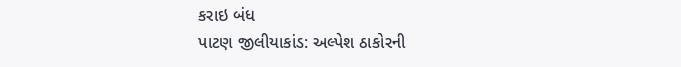કરાઇ બંધ
પાટણ જીલીયાકાંડ: અલ્પેશ ઠાકોરની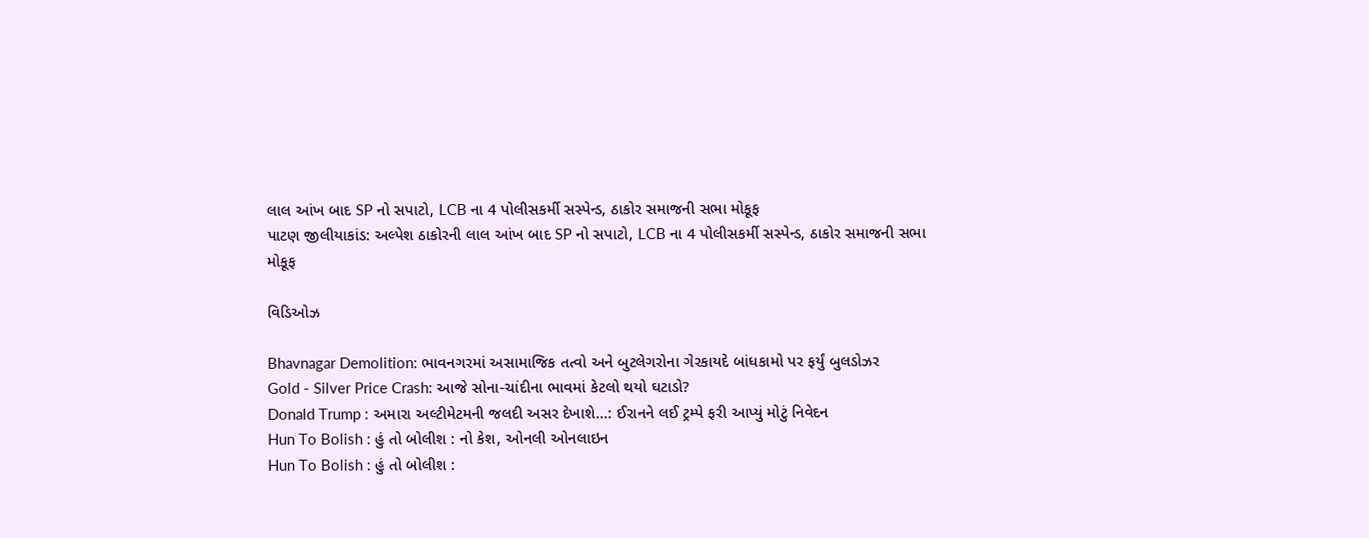લાલ આંખ બાદ SP નો સપાટો, LCB ના 4 પોલીસકર્મી સસ્પેન્ડ, ઠાકોર સમાજની સભા મોકૂફ
પાટણ જીલીયાકાંડ: અલ્પેશ ઠાકોરની લાલ આંખ બાદ SP નો સપાટો, LCB ના 4 પોલીસકર્મી સસ્પેન્ડ, ઠાકોર સમાજની સભા મોકૂફ

વિડિઓઝ

Bhavnagar Demolition: ભાવનગરમાં અસામાજિક તત્વો અને બુટલેગરોના ગેરકાયદે બાંધકામો પર ફર્યું બુલડોઝર
Gold - Silver Price Crash: આજે સોના-ચાંદીના ભાવમાં કેટલો થયો ઘટાડો?
Donald Trump : અમારા અલ્ટીમેટમની જલદી અસર દેખાશે...: ઈરાનને લઈ ટ્રમ્પે ફરી આપ્યું મોટું નિવેદન
Hun To Bolish : હું તો બોલીશ : નો કેશ, ઓનલી ઓનલાઇન
Hun To Bolish : હું તો બોલીશ :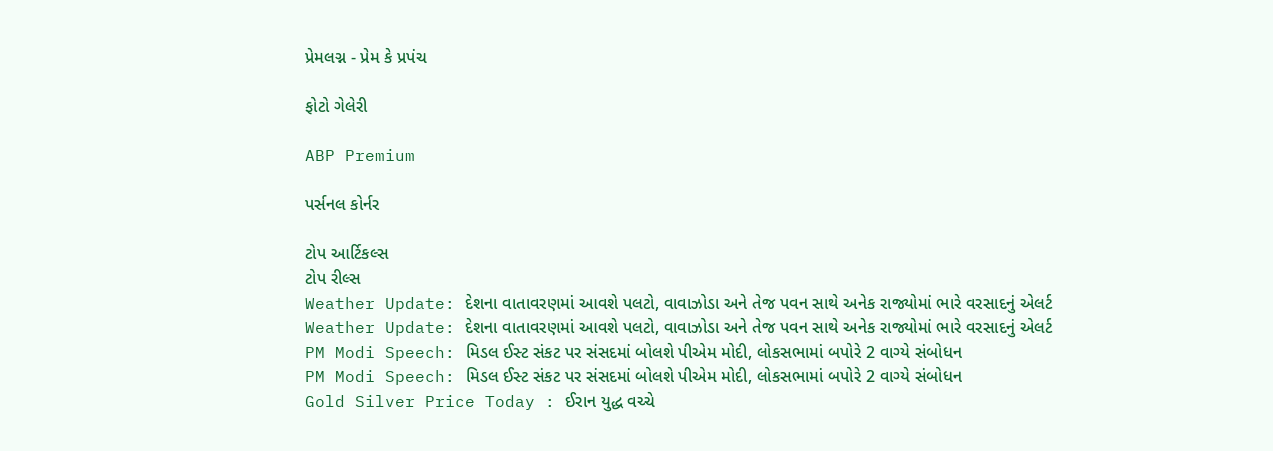પ્રેમલગ્ન - પ્રેમ કે પ્રપંચ

ફોટો ગેલેરી

ABP Premium

પર્સનલ કોર્નર

ટોપ આર્ટિકલ્સ
ટોપ રીલ્સ
Weather Update: દેશના વાતાવરણમાં આવશે પલટો, વાવાઝોડા અને તેજ પવન સાથે અનેક રાજ્યોમાં ભારે વરસાદનું એલર્ટ
Weather Update: દેશના વાતાવરણમાં આવશે પલટો, વાવાઝોડા અને તેજ પવન સાથે અનેક રાજ્યોમાં ભારે વરસાદનું એલર્ટ
PM Modi Speech: મિડલ ઈસ્ટ સંકટ પર સંસદમાં બોલશે પીએમ મોદી, લોકસભામાં બપોરે 2 વાગ્યે સંબોધન
PM Modi Speech: મિડલ ઈસ્ટ સંકટ પર સંસદમાં બોલશે પીએમ મોદી, લોકસભામાં બપોરે 2 વાગ્યે સંબોધન
Gold Silver Price Today : ઈરાન યુદ્ધ વચ્ચે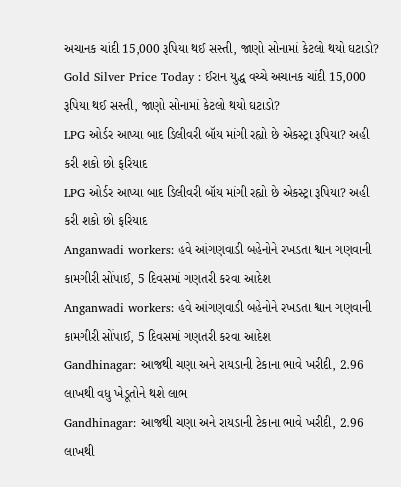અચાનક ચાંદી 15,000 રૂપિયા થઈ સસ્તી, જાણો સોનામાં કેટલો થયો ઘટાડો?
Gold Silver Price Today : ઈરાન યુદ્ધ વચ્ચે અચાનક ચાંદી 15,000 રૂપિયા થઈ સસ્તી, જાણો સોનામાં કેટલો થયો ઘટાડો?
LPG ઓર્ડર આપ્યા બાદ ડિલીવરી બૉય માંગી રહ્યો છે એકસ્ટ્રા રૂપિયા? અહી કરી શકો છો ફરિયાદ
LPG ઓર્ડર આપ્યા બાદ ડિલીવરી બૉય માંગી રહ્યો છે એકસ્ટ્રા રૂપિયા? અહી કરી શકો છો ફરિયાદ
Anganwadi workers: હવે આંગણવાડી બહેનોને રખડતા શ્વાન ગણવાની કામગીરી સોંપાઈ, 5 દિવસમાં ગણતરી કરવા આદેશ
Anganwadi workers: હવે આંગણવાડી બહેનોને રખડતા શ્વાન ગણવાની કામગીરી સોંપાઈ, 5 દિવસમાં ગણતરી કરવા આદેશ
Gandhinagar: આજથી ચણા અને રાયડાની ટેકાના ભાવે ખરીદી, 2.96 લાખથી વધુ ખેડૂતોને થશે લાભ
Gandhinagar: આજથી ચણા અને રાયડાની ટેકાના ભાવે ખરીદી, 2.96 લાખથી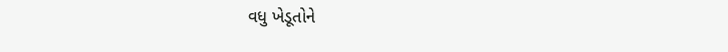વધુ ખેડૂતોને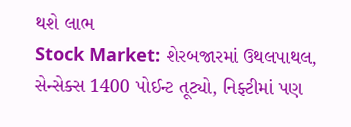થશે લાભ
Stock Market: શેરબજારમાં ઉથલપાથલ, સેન્સેક્સ 1400 પોઈન્ટ તૂટ્યો, નિફ્ટીમાં પણ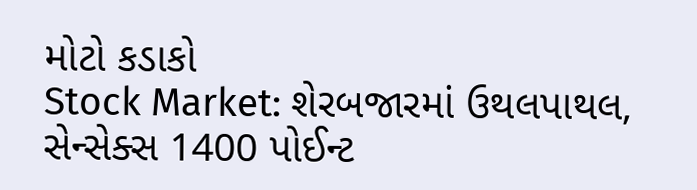મોટો કડાકો
Stock Market: શેરબજારમાં ઉથલપાથલ, સેન્સેક્સ 1400 પોઈન્ટ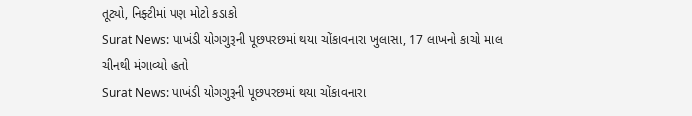તૂટ્યો, નિફ્ટીમાં પણ મોટો કડાકો
Surat News: પાખંડી યોગગુરૂની પૂછપરછમાં થયા ચોંકાવનારા ખુલાસા, 17 લાખનો કાચો માલ ચીનથી મંગાવ્યો હતો
Surat News: પાખંડી યોગગુરૂની પૂછપરછમાં થયા ચોંકાવનારા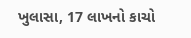ખુલાસા, 17 લાખનો કાચો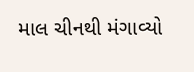માલ ચીનથી મંગાવ્યો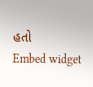હતો
Embed widget